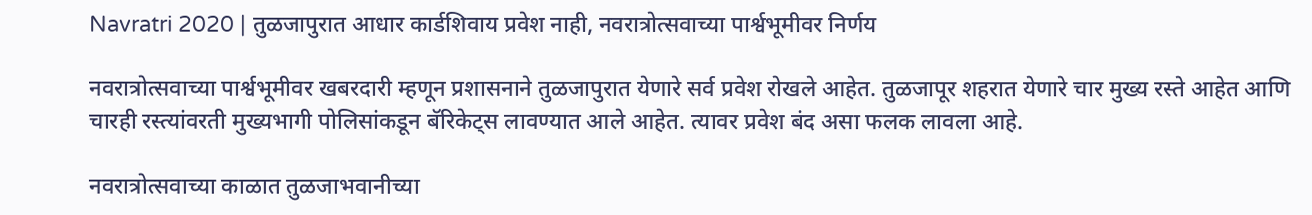Navratri 2020 | तुळजापुरात आधार कार्डशिवाय प्रवेश नाही, नवरात्रोत्सवाच्या पार्श्वभूमीवर निर्णय

नवरात्रोत्सवाच्या पार्श्वभूमीवर खबरदारी म्हणून प्रशासनाने तुळजापुरात येणारे सर्व प्रवेश रोखले आहेत. तुळजापूर शहरात येणारे चार मुख्य रस्ते आहेत आणि चारही रस्त्यांवरती मुख्यभागी पोलिसांकडून बॅरिकेट्स लावण्यात आले आहेत. त्यावर प्रवेश बंद असा फलक लावला आहे.

नवरात्रोत्सवाच्या काळात तुळजाभवानीच्या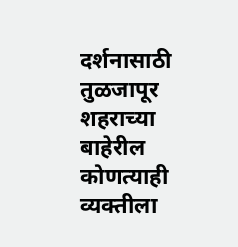दर्शनासाठी तुळजापूर शहराच्या बाहेरील कोणत्याही व्यक्तीला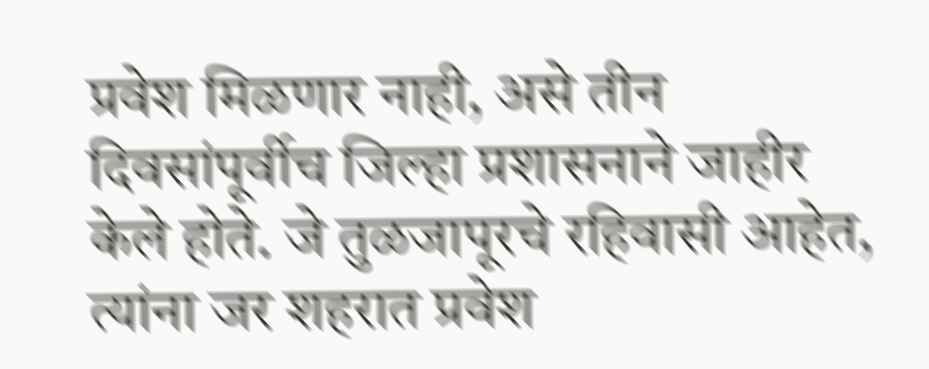प्रवेश मिळणार नाही, असे तीन दिवसांपूर्वीच जिल्हा प्रशासनाने जाहीर केले होते. जे तुळजापूरचे रहिवासी आहेत, त्यांना जर शहरात प्रवेश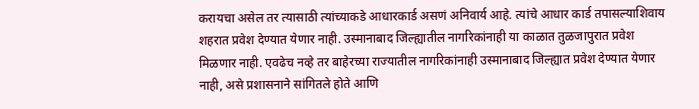करायचा असेल तर त्यासाठी त्यांच्याकडे आधारकार्ड असणं अनिवार्य आहे. त्यांचे आधार कार्ड तपासल्याशिवाय शहरात प्रवेश देण्यात येणार नाही. उस्मानाबाद जिल्ह्यातील नागरिकांनाही या काळात तुळजापुरात प्रवेश मिळणार नाही. एवढेच नव्हे तर बाहेरच्या राज्यातील नागरिकांनाही उस्मानाबाद जिल्ह्यात प्रवेश देण्यात येणार नाही, असे प्रशासनाने सांगितले होते आणि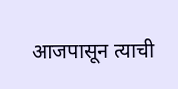आजपासून त्याची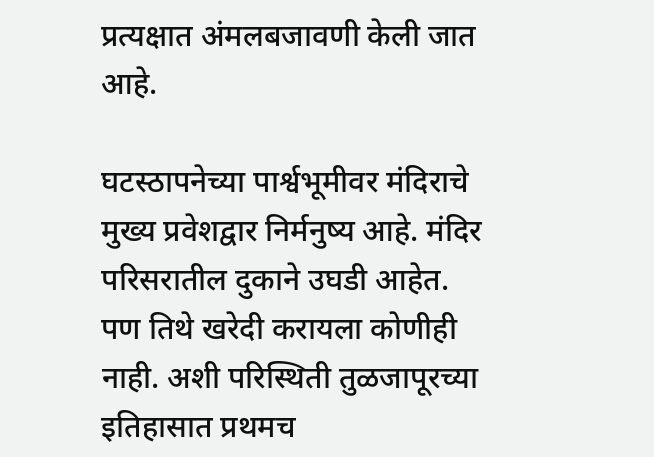प्रत्यक्षात अंमलबजावणी केली जात आहे.

घटस्ठापनेच्या पार्श्वभूमीवर मंदिराचे मुख्य प्रवेशद्वार निर्मनुष्य आहे. मंदिर परिसरातील दुकाने उघडी आहेत. पण तिथे खरेदी करायला कोणीही नाही. अशी परिस्थिती तुळजापूरच्या इतिहासात प्रथमच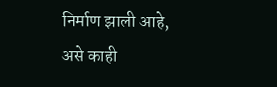निर्माण झाली आहे, असे काही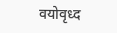वयोवृध्द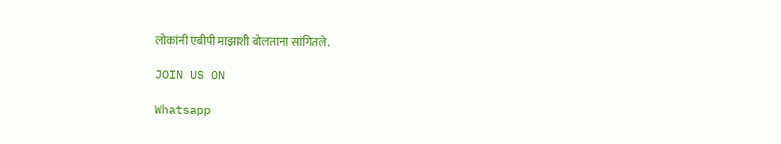लोकांनी एबीपी माझाशी बोलताना सांगितले.

JOIN US ON

Whatsapp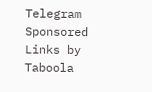Telegram
Sponsored Links by Taboola